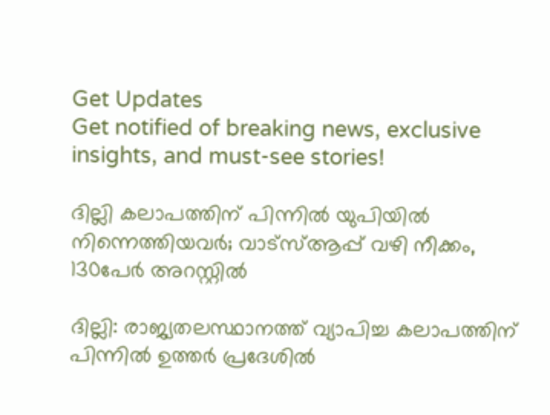Get Updates
Get notified of breaking news, exclusive insights, and must-see stories!

ദില്ലി കലാപത്തിന് പിന്നില്‍ യുപിയില്‍ നിന്നെത്തിയവര്‍; വാട്‌സ്ആപ്പ് വഴി നീക്കം, 130പേര്‍ അറസ്റ്റില്‍

ദില്ലി: രാജ്യതലസ്ഥാനത്ത് വ്യാപിച്ച കലാപത്തിന് പിന്നില്‍ ഉത്തര്‍ പ്രദേശില്‍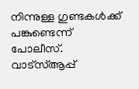നിന്നുള്ള ഗുണ്ടകള്‍ക്ക് പങ്കുണ്ടെന്ന് പോലീസ്. വാട്‌സ്ആപ്പ്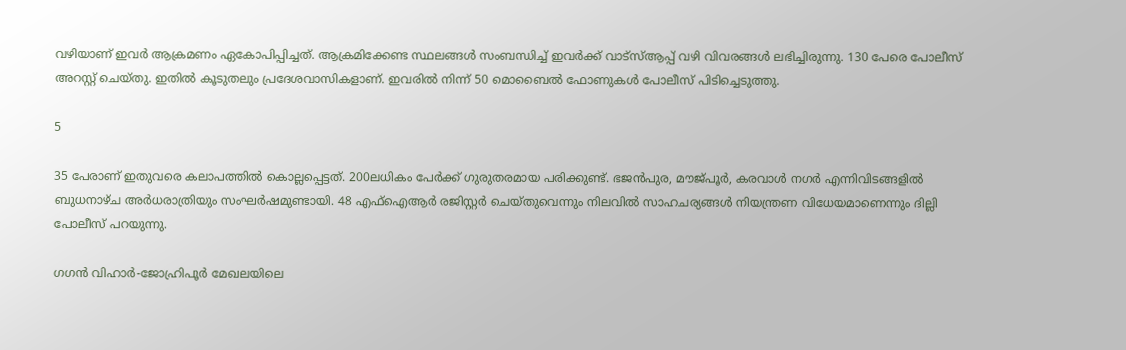വഴിയാണ് ഇവര്‍ ആക്രമണം ഏകോപിപ്പിച്ചത്. ആക്രമിക്കേണ്ട സ്ഥലങ്ങള്‍ സംബന്ധിച്ച് ഇവര്‍ക്ക് വാട്‌സ്ആപ്പ് വഴി വിവരങ്ങള്‍ ലഭിച്ചിരുന്നു. 130 പേരെ പോലീസ് അറസ്റ്റ് ചെയ്തു. ഇതില്‍ കൂടുതലും പ്രദേശവാസികളാണ്. ഇവരില്‍ നിന്ന് 50 മൊബൈല്‍ ഫോണുകള്‍ പോലീസ് പിടിച്ചെടുത്തു.

5

35 പേരാണ് ഇതുവരെ കലാപത്തില്‍ കൊല്ലപ്പെട്ടത്. 200ലധികം പേര്‍ക്ക് ഗുരുതരമായ പരിക്കുണ്ട്. ഭജന്‍പുര, മൗജ്പൂര്‍, കരവാള്‍ നഗര്‍ എന്നിവിടങ്ങളില്‍ ബുധനാഴ്ച അര്‍ധരാത്രിയും സംഘര്‍ഷമുണ്ടായി. 48 എഫ്‌ഐആര്‍ രജിസ്റ്റര്‍ ചെയ്തുവെന്നും നിലവില്‍ സാഹചര്യങ്ങള്‍ നിയന്ത്രണ വിധേയമാണെന്നും ദില്ലി പോലീസ് പറയുന്നു.

ഗഗന്‍ വിഹാര്‍-ജോഹ്രിപൂര്‍ മേഖലയിലെ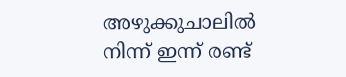അഴുക്കുചാലില്‍ നിന്ന് ഇന്ന് രണ്ട്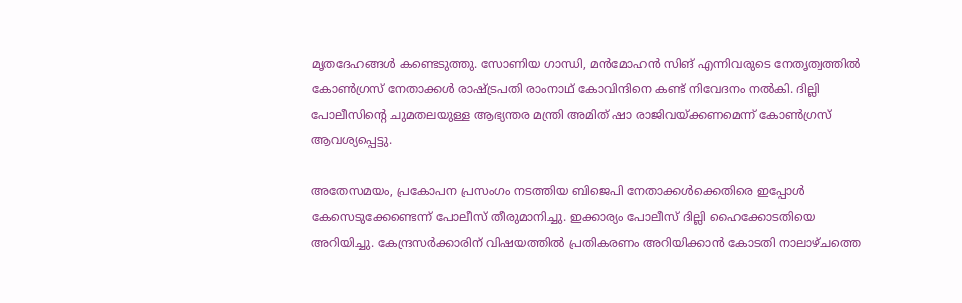മൃതദേഹങ്ങള്‍ കണ്ടെടുത്തു. സോണിയ ഗാന്ധി, മന്‍മോഹന്‍ സിങ് എന്നിവരുടെ നേതൃത്വത്തില്‍ കോണ്‍ഗ്രസ് നേതാക്കള്‍ രാഷ്ട്രപതി രാംനാഥ് കോവിന്ദിനെ കണ്ട് നിവേദനം നല്‍കി. ദില്ലി പോലീസിന്റെ ചുമതലയുള്ള ആഭ്യന്തര മന്ത്രി അമിത് ഷാ രാജിവയ്ക്കണമെന്ന് കോണ്‍ഗ്രസ് ആവശ്യപ്പെട്ടു.

അതേസമയം, പ്രകോപന പ്രസംഗം നടത്തിയ ബിജെപി നേതാക്കള്‍ക്കെതിരെ ഇപ്പോള്‍ കേസെടുക്കേണ്ടെന്ന് പോലീസ് തീരുമാനിച്ചു. ഇക്കാര്യം പോലീസ് ദില്ലി ഹൈക്കോടതിയെ അറിയിച്ചു. കേന്ദ്രസര്‍ക്കാരിന് വിഷയത്തില്‍ പ്രതികരണം അറിയിക്കാന്‍ കോടതി നാലാഴ്ചത്തെ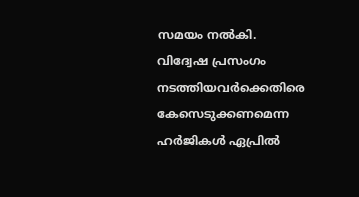സമയം നല്‍കി. വിദ്വേഷ പ്രസംഗം നടത്തിയവര്‍ക്കെതിരെ കേസെടുക്കണമെന്ന ഹര്‍ജികള്‍ ഏപ്രില്‍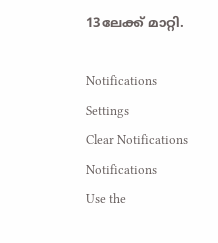13ലേക്ക് മാറ്റി.

Notifications
Settings
Clear Notifications
Notifications
Use the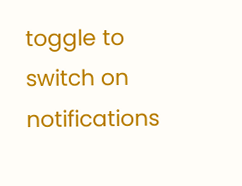toggle to switch on notifications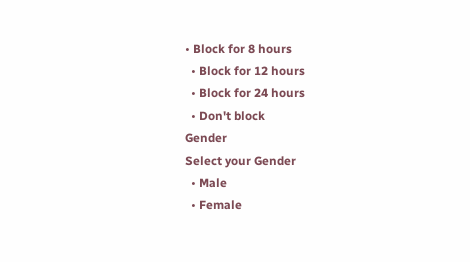• Block for 8 hours
  • Block for 12 hours
  • Block for 24 hours
  • Don't block
Gender
Select your Gender
  • Male
  • Female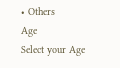• Others
Age
Select your Age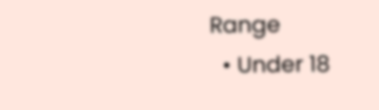Range
  • Under 18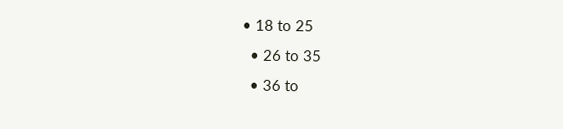• 18 to 25
  • 26 to 35
  • 36 to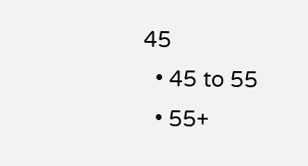45
  • 45 to 55
  • 55+